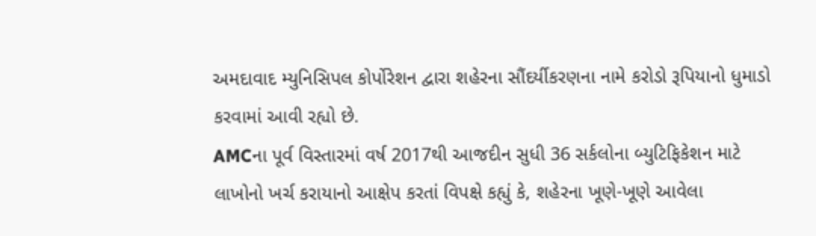અમદાવાદ મ્યુનિસિપલ કોર્પોરેશન દ્વારા શહેરના સૌંદર્યીકરણના નામે કરોડો રૂપિયાનો ધુમાડો કરવામાં આવી રહ્યો છે.
AMCના પૂર્વ વિસ્તારમાં વર્ષ 2017થી આજદીન સુધી 36 સર્કલોના બ્યુટિફિકેશન માટે લાખોનો ખર્ચ કરાયાનો આક્ષેપ કરતાં વિપક્ષે કહ્યું કે, શહેરના ખૂણે-ખૂણે આવેલા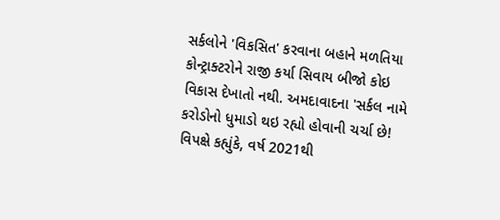સર્કલોને 'વિકસિત' કરવાના બહાને મળતિયા કોન્ટ્રાક્ટરોને રાજી કર્યા સિવાય બીજો કોઇ વિકાસ દેખાતો નથી. અમદાવાદના 'સર્કલ નામે કરોડોનો ધુમાડો થઇ રહ્યો હોવાની ચર્ચા છે!
વિપક્ષે કહ્યુંકે, વર્ષ 2021થી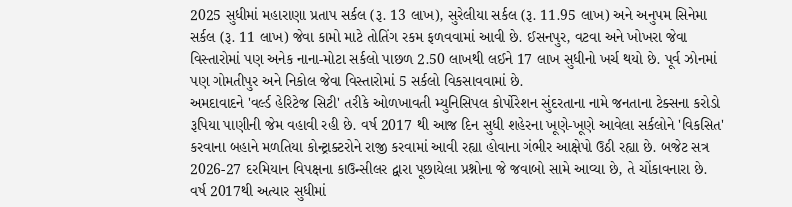2025 સુધીમાં મહારાણા પ્રતાપ સર્કલ (રૂ. 13 લાખ), સુરેલીયા સર્કલ (રૂ. 11.95 લાખ) અને અનુપમ સિનેમા સર્કલ (રૂ. 11 લાખ) જેવા કામો માટે તોતિંગ રકમ ફળવવામાં આવી છે. ઈસનપુર, વટવા અને ખોખરા જેવા વિસ્તારોમાં પણ અનેક નાના-મોટા સર્કલો પાછળ 2.50 લાખથી લઈને 17 લાખ સુધીનો ખર્ચ થયો છે. પૂર્વ ઝોનમાં પણ ગોમતીપુર અને નિકોલ જેવા વિસ્તારોમાં 5 સર્કલો વિકસાવવામાં છે.
અમદાવાદને 'વર્લ્ડ હેરિટેજ સિટી' તરીકે ઓળખાવતી મ્યુનિસિપલ કોર્પોરેશન સુંદરતાના નામે જનતાના ટેક્સના કરોડો રૂપિયા પાણીની જેમ વહાવી રહી છે. વર્ષ 2017 થી આજ દિન સુધી શહેરના ખૂણે-ખૂણે આવેલા સર્કલોને 'વિકસિત' કરવાના બહાને મળતિયા કોન્ટ્રાક્ટરોને રાજી કરવામાં આવી રહ્યા હોવાના ગંભીર આક્ષેપો ઉઠી રહ્યા છે. બજેટ સત્ર 2026-27 દરમિયાન વિપક્ષના કાઉન્સીલર દ્વારા પૂછાયેલા પ્રશ્નોના જે જવાબો સામે આવ્યા છે, તે ચોંકાવનારા છે. વર્ષ 2017થી અત્યાર સુધીમાં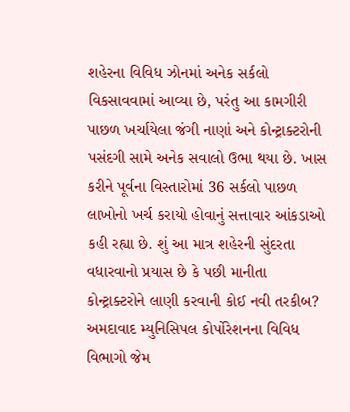શહેરના વિવિધ ઝોનમાં અનેક સર્કલો વિકસાવવામાં આવ્યા છે, પરંતુ આ કામગીરી પાછળ ખર્ચાયેલા જંગી નાણાં અને કોન્ટ્રાક્ટરોની પસંદગી સામે અનેક સવાલો ઉભા થયા છે. ખાસ કરીને પૂર્વના વિસ્તારોમાં 36 સર્કલો પાછળ લાખોનો ખર્ચ કરાયો હોવાનું સત્તાવાર આંકડાઓ કહી રહ્યા છે. શું આ માત્ર શહેરની સુંદરતા વધારવાનો પ્રયાસ છે કે પછી માનીતા કોન્ટ્રાક્ટરોને લાણી કરવાની કોઈ નવી તરકીબ?
અમદાવાદ મ્યુનિસિપલ કોર્પોરેશનના વિવિધ વિભાગો જેમ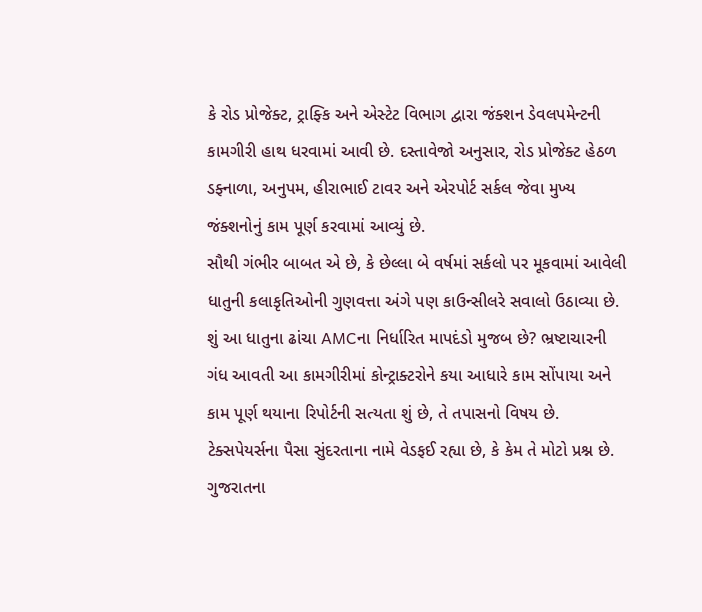કે રોડ પ્રોજેક્ટ, ટ્રાફ્કિ અને એસ્ટેટ વિભાગ દ્વારા જંક્શન ડેવલપમેન્ટની કામગીરી હાથ ધરવામાં આવી છે. દસ્તાવેજો અનુસાર, રોડ પ્રોજેક્ટ હેઠળ ડફ્નાળા, અનુપમ, હીરાભાઈ ટાવર અને એરપોર્ટ સર્કલ જેવા મુખ્ય જંક્શનોનું કામ પૂર્ણ કરવામાં આવ્યું છે.
સૌથી ગંભીર બાબત એ છે, કે છેલ્લા બે વર્ષમાં સર્કલો પર મૂકવામાં આવેલી ધાતુની કલાકૃતિઓની ગુણવત્તા અંગે પણ કાઉન્સીલરે સવાલો ઉઠાવ્યા છે. શું આ ધાતુના ઢાંચા AMCના નિર્ધારિત માપદંડો મુજબ છે? ભ્રષ્ટાચારની ગંધ આવતી આ કામગીરીમાં કોન્ટ્રાક્ટરોને કયા આધારે કામ સોંપાયા અને કામ પૂર્ણ થયાના રિપોર્ટની સત્યતા શું છે, તે તપાસનો વિષય છે. ટેક્સપેયર્સના પૈસા સુંદરતાના નામે વેડફઈ રહ્યા છે, કે કેમ તે મોટો પ્રશ્ન છે.
ગુજરાતના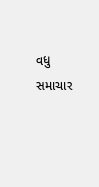વધુ સમાચાર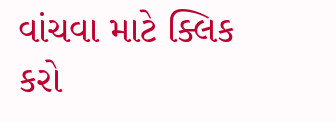વાંચવા માટે ક્લિક કરો